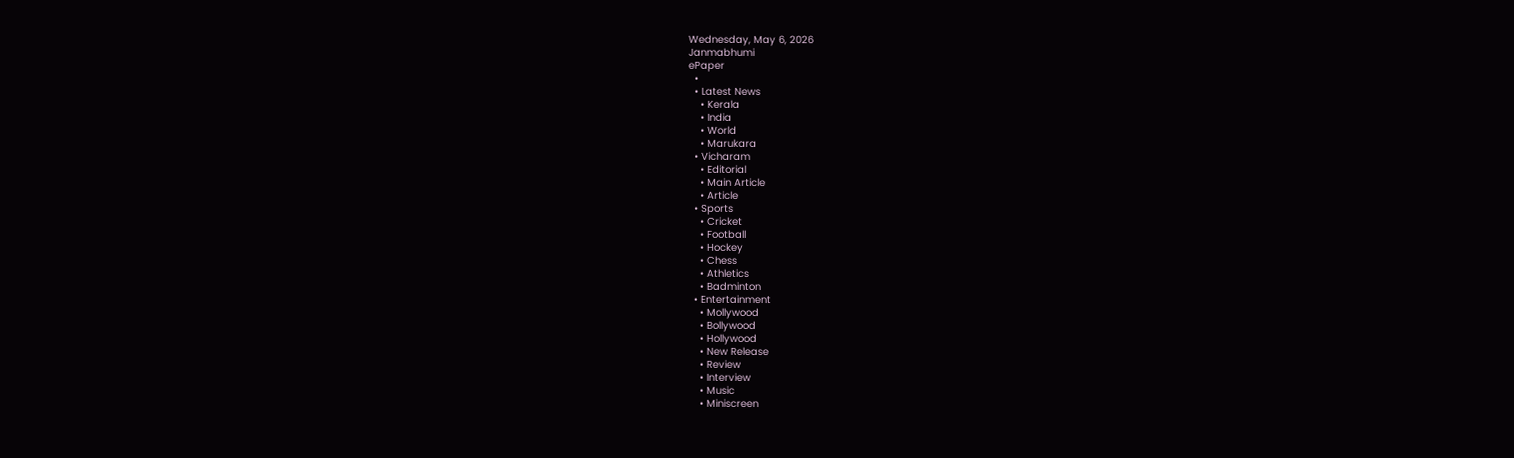Wednesday, May 6, 2026
Janmabhumi
ePaper
  •
  • Latest News
    • Kerala
    • India
    • World
    • Marukara
  • Vicharam
    • Editorial
    • Main Article
    • Article
  • Sports
    • Cricket
    • Football
    • Hockey
    • Chess
    • Athletics
    • Badminton
  • Entertainment
    • Mollywood
    • Bollywood
    • Hollywood
    • New Release
    • Review
    • Interview
    • Music
    • Miniscreen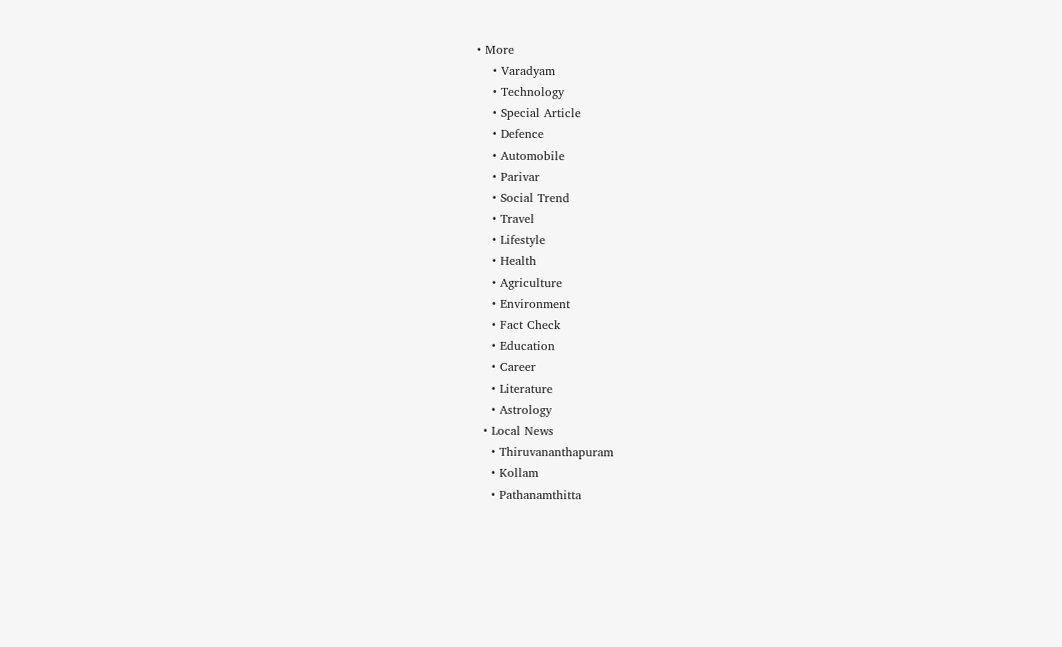• More
    • Varadyam
    • Technology
    • Special Article
    • Defence
    • Automobile
    • Parivar
    • Social Trend
    • Travel
    • Lifestyle
    • Health
    • Agriculture
    • Environment
    • Fact Check
    • Education
    • Career
    • Literature
    • Astrology
  • Local News
    • Thiruvananthapuram
    • Kollam
    • Pathanamthitta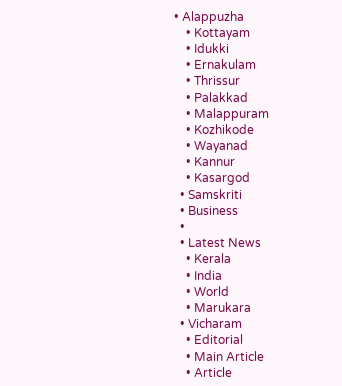• Alappuzha
    • Kottayam
    • Idukki
    • Ernakulam
    • Thrissur
    • Palakkad
    • Malappuram
    • Kozhikode
    • Wayanad
    • Kannur
    • Kasargod
  • Samskriti
  • Business
  •
  • Latest News
    • Kerala
    • India
    • World
    • Marukara
  • Vicharam
    • Editorial
    • Main Article
    • Article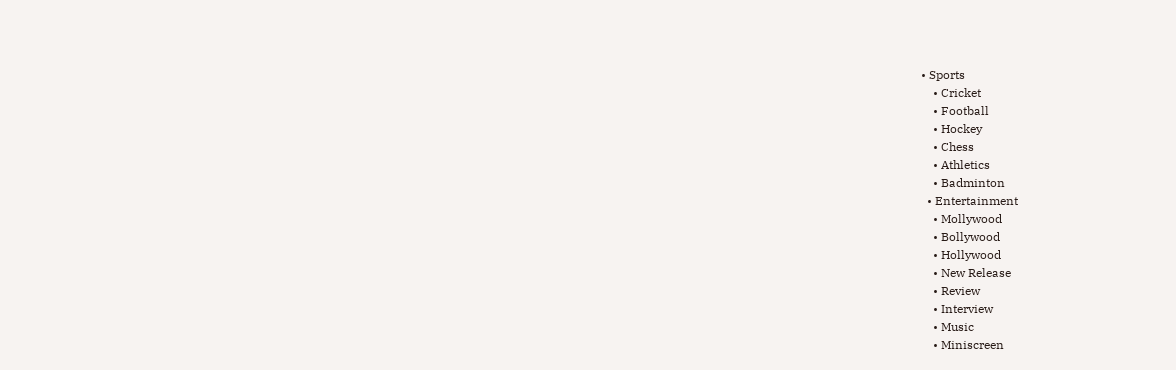• Sports
    • Cricket
    • Football
    • Hockey
    • Chess
    • Athletics
    • Badminton
  • Entertainment
    • Mollywood
    • Bollywood
    • Hollywood
    • New Release
    • Review
    • Interview
    • Music
    • Miniscreen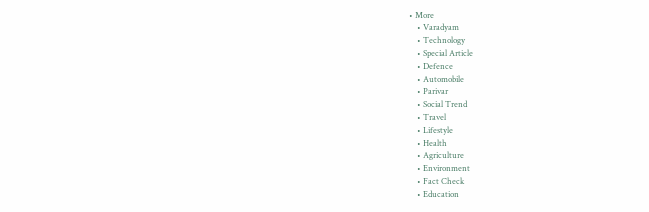• More
    • Varadyam
    • Technology
    • Special Article
    • Defence
    • Automobile
    • Parivar
    • Social Trend
    • Travel
    • Lifestyle
    • Health
    • Agriculture
    • Environment
    • Fact Check
    • Education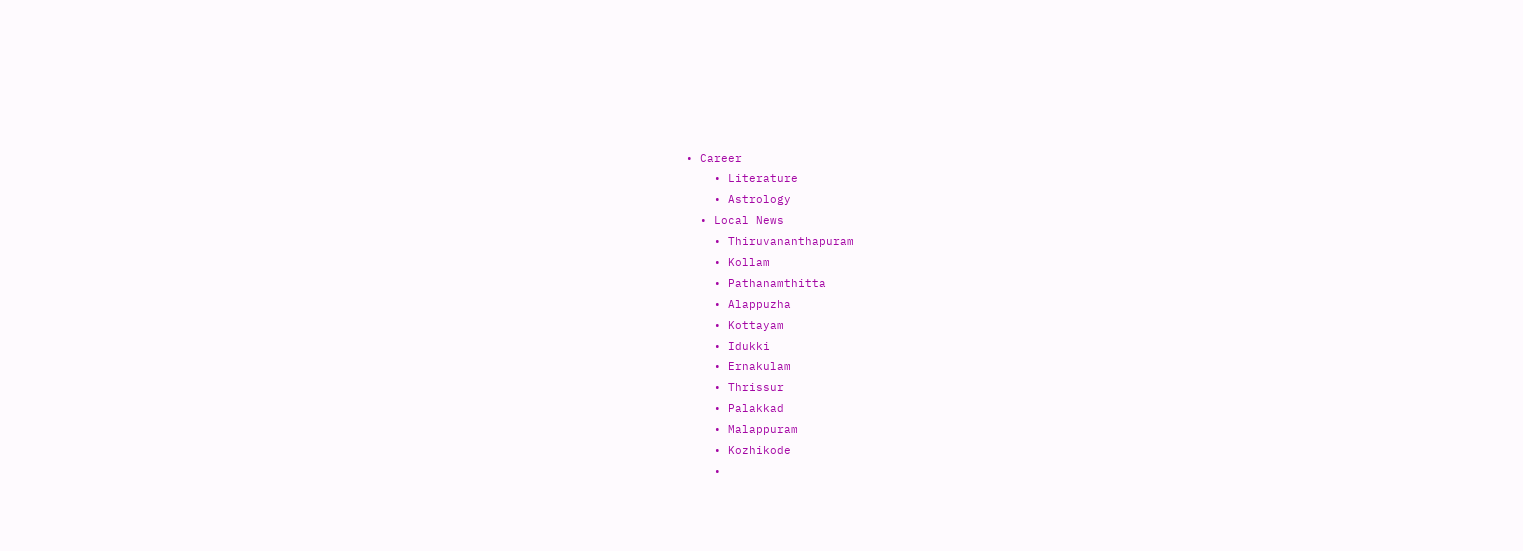• Career
    • Literature
    • Astrology
  • Local News
    • Thiruvananthapuram
    • Kollam
    • Pathanamthitta
    • Alappuzha
    • Kottayam
    • Idukki
    • Ernakulam
    • Thrissur
    • Palakkad
    • Malappuram
    • Kozhikode
    •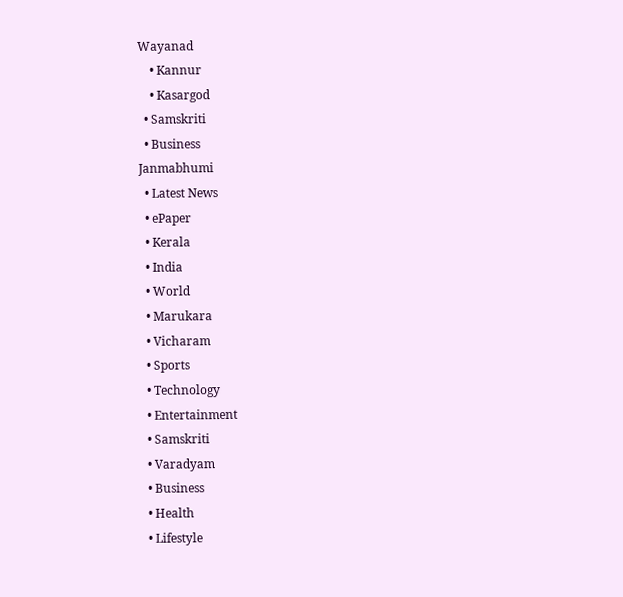Wayanad
    • Kannur
    • Kasargod
  • Samskriti
  • Business
Janmabhumi
  • Latest News
  • ePaper
  • Kerala
  • India
  • World
  • Marukara
  • Vicharam
  • Sports
  • Technology
  • Entertainment
  • Samskriti
  • Varadyam
  • Business
  • Health
  • Lifestyle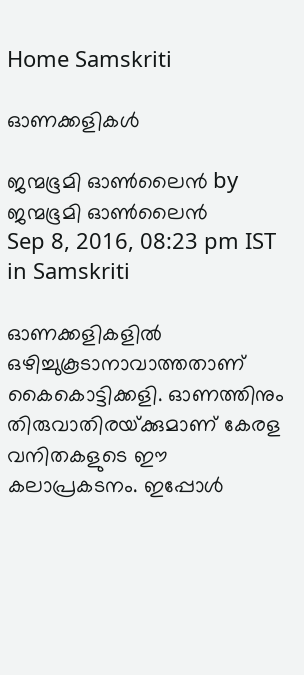Home Samskriti

ഓണക്കളികള്‍

ജന്മഭൂമി ഓണ്‍ലൈന്‍ by ജന്മഭൂമി ഓണ്‍ലൈന്‍
Sep 8, 2016, 08:23 pm IST
in Samskriti

ഓണക്കളികളില്‍ ഒഴിച്ചുകൂടാനാവാത്തതാണ് കൈകൊട്ടിക്കളി. ഓണത്തിനും തിരുവാതിരയ്‌ക്കുമാണ് കേരള വനിതകളുടെ ഈ കലാപ്രകടനം. ഇപ്പോള്‍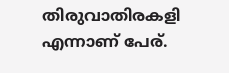തിരുവാതിരകളി എന്നാണ് പേര്.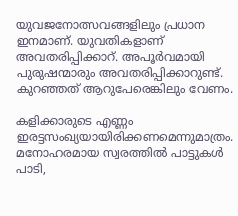യുവജനോത്സവങ്ങളിലും പ്രധാന ഇനമാണ്. യുവതികളാണ് അവതരിപ്പിക്കാറ്. അപൂര്‍വമായി പുരുഷന്മാരും അവതരിപ്പിക്കാറുണ്ട്. കുറഞ്ഞത് ആറുപേരെങ്കിലും വേണം.

കളിക്കാരുടെ എണ്ണം ഇരട്ടസംഖ്യയായിരിക്കണമെന്നുമാത്രം. മനോഹരമായ സ്വരത്തില്‍ പാട്ടുകള്‍ പാടി,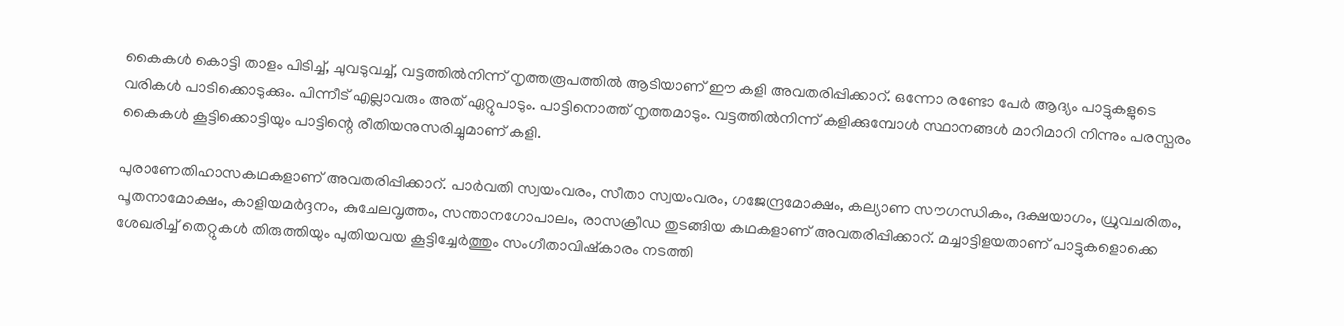കൈകള്‍ കൊട്ടി താളം പിടിച്ച്, ചുവടുവച്ച്, വട്ടത്തില്‍നിന്ന് നൃത്തരൂപത്തില്‍ ആടിയാണ് ഈ കളി അവതരിപ്പിക്കാറ്. ഒന്നോ രണ്ടോ പേര്‍ ആദ്യം പാട്ടുകളുടെ വരികള്‍ പാടിക്കൊടുക്കും. പിന്നീട് എല്ലാവരും അത് ഏറ്റുപാടും. പാട്ടിനൊത്ത് നൃത്തമാടും. വട്ടത്തില്‍നിന്ന് കളിക്കുമ്പോള്‍ സ്ഥാനങ്ങള്‍ മാറിമാറി നിന്നും പരസ്പരം കൈകള്‍ കൂട്ടിക്കൊട്ടിയും പാട്ടിന്റെ രീതിയനുസരിച്ചുമാണ് കളി.

പുരാണേതിഹാസകഥകളാണ് അവതരിപ്പിക്കാറ്. പാര്‍വതി സ്വയംവരം, സീതാ സ്വയംവരം, ഗജേന്ദ്രമോക്ഷം, കല്യാണ സൗഗന്ധികം, ദക്ഷയാഗം, ധ്രുവചരിതം, പൂതനാമോക്ഷം, കാളിയമര്‍ദ്ദനം, കുചേലവൃത്തം, സന്താനഗോപാലം, രാസക്രീഡ തുടങ്ങിയ കഥകളാണ് അവതരിപ്പിക്കാറ്. മച്ചാട്ടിളയതാണ് പാട്ടുകളൊക്കെ ശേഖരിച്ച് തെറ്റുകള്‍ തിരുത്തിയും പുതിയവയ കൂട്ടിച്ചേര്‍ത്തും സംഗീതാവിഷ്‌കാരം നടത്തി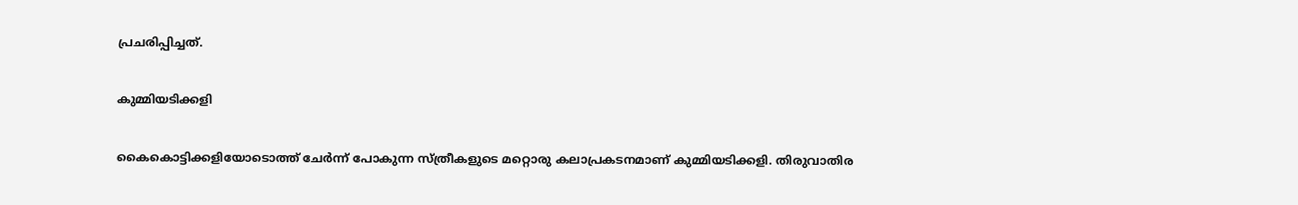പ്രചരിപ്പിച്ചത്.

കുമ്മിയടിക്കളി

കൈകൊട്ടിക്കളിയോടൊത്ത് ചേര്‍ന്ന് പോകുന്ന സ്ത്രീകളുടെ മറ്റൊരു കലാപ്രകടനമാണ് കുമ്മിയടിക്കളി. തിരുവാതിര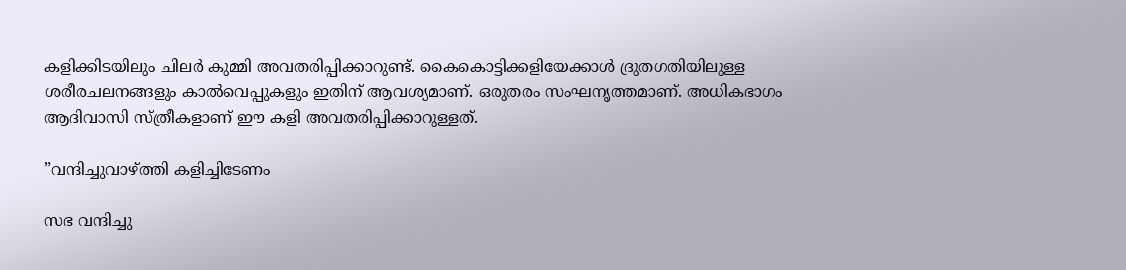കളിക്കിടയിലും ചിലര്‍ കുമ്മി അവതരിപ്പിക്കാറുണ്ട്. കൈകൊട്ടിക്കളിയേക്കാള്‍ ദ്രുതഗതിയിലുള്ള ശരീരചലനങ്ങളും കാല്‍വെപ്പുകളും ഇതിന് ആവശ്യമാണ്. ഒരുതരം സംഘനൃത്തമാണ്. അധികഭാഗം ആദിവാസി സ്ത്രീകളാണ് ഈ കളി അവതരിപ്പിക്കാറുള്ളത്.

”വന്ദിച്ചുവാഴ്‌ത്തി കളിച്ചിടേണം

സഭ വന്ദിച്ചു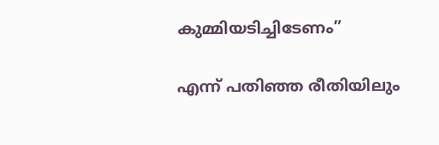കുമ്മിയടിച്ചിടേണം”

എന്ന് പതിഞ്ഞ രീതിയിലും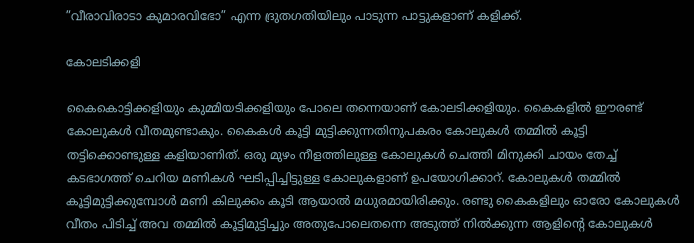”വീരാവിരാടാ കുമാരവിഭോ” എന്ന ദ്രുതഗതിയിലും പാടുന്ന പാട്ടുകളാണ് കളിക്ക്.

കോലടിക്കളി

കൈകൊട്ടിക്കളിയും കുമ്മിയടിക്കളിയും പോലെ തന്നെയാണ് കോലടിക്കളിയും. കൈകളില്‍ ഈരണ്ട് കോലുകള്‍ വീതമുണ്ടാകും. കൈകള്‍ കൂട്ടി മുട്ടിക്കുന്നതിനുപകരം കോലുകള്‍ തമ്മില്‍ കൂട്ടി തട്ടിക്കൊണ്ടുള്ള കളിയാണിത്. ഒരു മുഴം നീളത്തിലുള്ള കോലുകള്‍ ചെത്തി മിനുക്കി ചായം തേച്ച് കടഭാഗത്ത് ചെറിയ മണികള്‍ ഘടിപ്പിച്ചിട്ടുള്ള കോലുകളാണ് ഉപയോഗിക്കാറ്. കോലുകള്‍ തമ്മില്‍ കൂട്ടിമുട്ടിക്കുമ്പോള്‍ മണി കിലുക്കം കൂടി ആയാല്‍ മധുരമായിരിക്കും. രണ്ടു കൈകളിലും ഓരോ കോലുകള്‍ വീതം പിടിച്ച് അവ തമ്മില്‍ കൂട്ടിമുട്ടിച്ചും അതുപോലെതന്നെ അടുത്ത് നില്‍ക്കുന്ന ആളിന്റെ കോലുകള്‍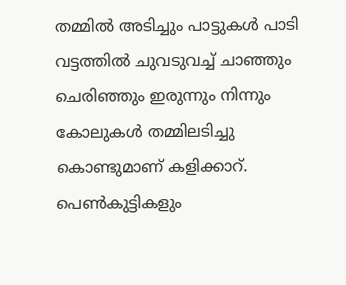തമ്മില്‍ അടിച്ചും പാട്ടുകള്‍ പാടി വട്ടത്തില്‍ ചുവടുവച്ച് ചാഞ്ഞും ചെരിഞ്ഞും ഇരുന്നും നിന്നും കോലുകള്‍ തമ്മിലടിച്ചു കൊണ്ടുമാണ് കളിക്കാറ്. പെണ്‍കുട്ടികളും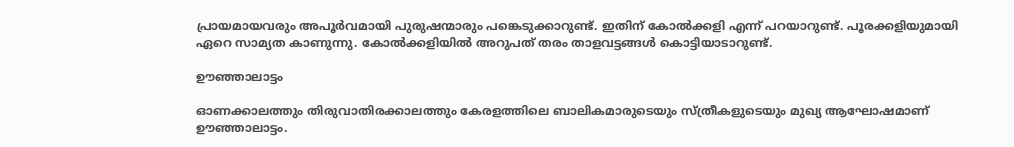പ്രായമായവരും അപൂര്‍വമായി പുരുഷന്മാരും പങ്കെടുക്കാറുണ്ട്. ഇതിന് കോല്‍ക്കളി എന്ന് പറയാറുണ്ട്. പൂരക്കളിയുമായി ഏറെ സാമ്യത കാണുന്നു. കോല്‍ക്കളിയില്‍ അറുപത് തരം താളവട്ടങ്ങള്‍ കൊട്ടിയാടാറുണ്ട്.

ഊഞ്ഞാലാട്ടം

ഓണക്കാലത്തും തിരുവാതിരക്കാലത്തും കേരളത്തിലെ ബാലികമാരുടെയും സ്ത്രീകളുടെയും മുഖ്യ ആഘോഷമാണ് ഊഞ്ഞാലാട്ടം.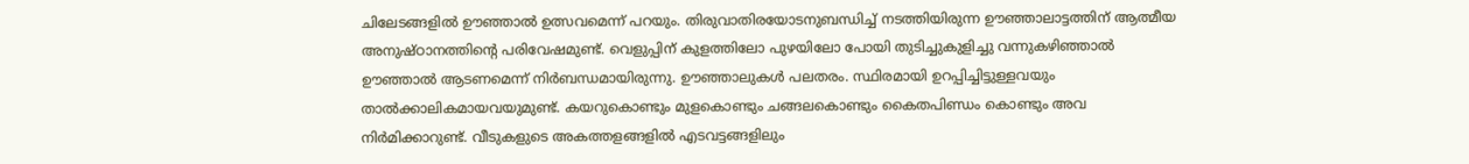ചിലേടങ്ങളില്‍ ഊഞ്ഞാല്‍ ഉത്സവമെന്ന് പറയും. തിരുവാതിരയോടനുബന്ധിച്ച് നടത്തിയിരുന്ന ഊഞ്ഞാലാട്ടത്തിന് ആത്മീയ അനുഷ്ഠാനത്തിന്റെ പരിവേഷമുണ്ട്. വെളുപ്പിന് കുളത്തിലോ പുഴയിലോ പോയി തുടിച്ചുകുളിച്ചു വന്നുകഴിഞ്ഞാല്‍ ഊഞ്ഞാല്‍ ആടണമെന്ന് നിര്‍ബന്ധമായിരുന്നു. ഊഞ്ഞാലുകള്‍ പലതരം. സ്ഥിരമായി ഉറപ്പിച്ചിട്ടുള്ളവയും താല്‍ക്കാലികമായവയുമുണ്ട്. കയറുകൊണ്ടും മുളകൊണ്ടും ചങ്ങലകൊണ്ടും കൈതപിണ്ഡം കൊണ്ടും അവ നിര്‍മിക്കാറുണ്ട്. വീടുകളുടെ അകത്തളങ്ങളില്‍ എടവട്ടങ്ങളിലും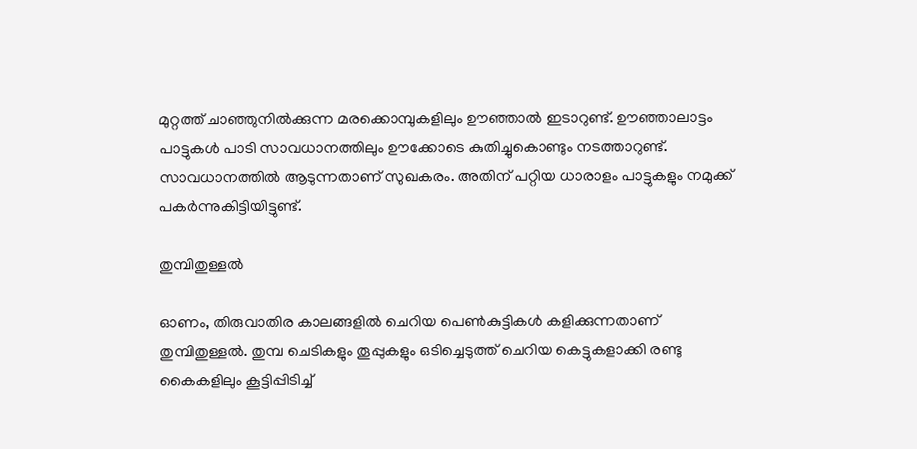മുറ്റത്ത് ചാഞ്ഞുനില്‍ക്കുന്ന മരക്കൊമ്പുകളിലും ഊഞ്ഞാല്‍ ഇടാറുണ്ട്. ഊഞ്ഞാലാട്ടം പാട്ടുകള്‍ പാടി സാവധാനത്തിലും ഊക്കോടെ കുതിച്ചുകൊണ്ടും നടത്താറുണ്ട്. സാവധാനത്തില്‍ ആടുന്നതാണ് സുഖകരം. അതിന് പറ്റിയ ധാരാളം പാട്ടുകളും നമുക്ക് പകര്‍ന്നുകിട്ടിയിട്ടുണ്ട്.

തുമ്പിതുള്ളല്‍

ഓണം, തിരുവാതിര കാലങ്ങളില്‍ ചെറിയ പെണ്‍കുട്ടികള്‍ കളിക്കുന്നതാണ് തുമ്പിതുള്ളല്‍. തുമ്പ ചെടികളും തൂപ്പുകളും ഒടിച്ചെടുത്ത് ചെറിയ കെട്ടുകളാക്കി രണ്ടു കൈകളിലും കൂട്ടിപ്പിടിച്ച്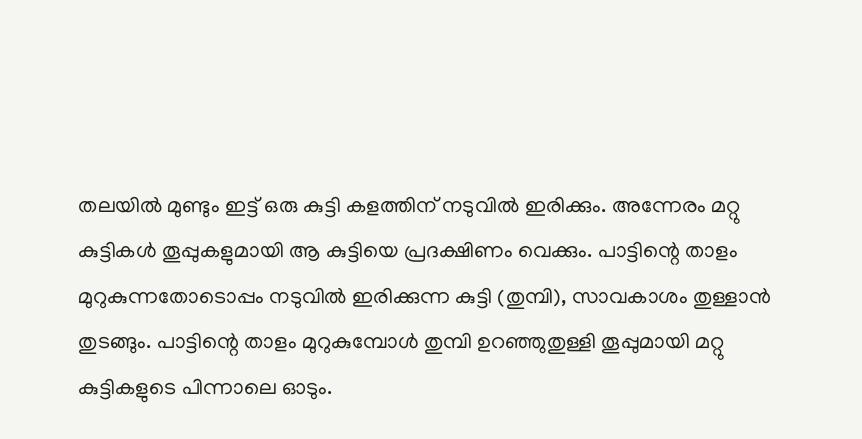തലയില്‍ മുണ്ടും ഇട്ട് ഒരു കുട്ടി കളത്തിന് നടുവില്‍ ഇരിക്കും. അന്നേരം മറ്റു കുട്ടികള്‍ തൂപ്പുകളുമായി ആ കുട്ടിയെ പ്രദക്ഷിണം വെക്കും. പാട്ടിന്റെ താളം മുറുകുന്നതോടൊപ്പം നടുവില്‍ ഇരിക്കുന്ന കുട്ടി (തുമ്പി), സാവകാശം തുള്ളാന്‍ തുടങ്ങും. പാട്ടിന്റെ താളം മുറുകുമ്പോള്‍ തുമ്പി ഉറഞ്ഞുതുള്ളി തൂപ്പുമായി മറ്റു കുട്ടികളുടെ പിന്നാലെ ഓടും.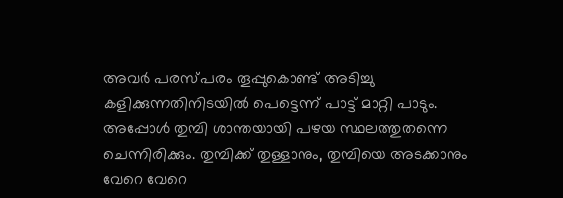അവര്‍ പരസ്പരം തൂപ്പുകൊണ്ട് അടിച്ചു കളിക്കുന്നതിനിടയില്‍ പെട്ടെന്ന് പാട്ട് മാറ്റി പാടും. അപ്പോള്‍ തുമ്പി ശാന്തയായി പഴയ സ്ഥലത്തുതന്നെ ചെന്നിരിക്കും. തുമ്പിക്ക് തുള്ളാനും, തുമ്പിയെ അടക്കാനും വേറെ വേറെ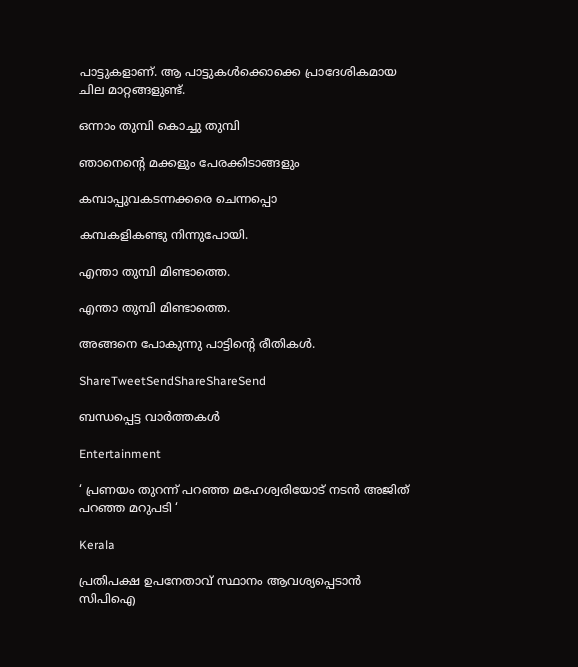പാട്ടുകളാണ്. ആ പാട്ടുകള്‍ക്കൊക്കെ പ്രാദേശികമായ ചില മാറ്റങ്ങളുണ്ട്.

ഒന്നാം തുമ്പി കൊച്ചു തുമ്പി

ഞാനെന്റെ മക്കളും പേരക്കിടാങ്ങളും

കമ്പാപ്പുവകടന്നക്കരെ ചെന്നപ്പൊ

കമ്പകളികണ്ടു നിന്നുപോയി.

എന്താ തുമ്പി മിണ്ടാത്തെ.

എന്താ തുമ്പി മിണ്ടാത്തെ.

അങ്ങനെ പോകുന്നു പാട്ടിന്റെ രീതികള്‍.

ShareTweetSendShareShareSend

ബന്ധപ്പെട്ട വാര്‍ത്തകള്‍

Entertainment

‘ പ്രണയം തുറന്ന് പറഞ്ഞ മഹേശ്വരിയോട് നടൻ അജിത് പറഞ്ഞ മറുപടി ‘

Kerala

പ്രതിപക്ഷ ഉപനേതാവ് സ്ഥാനം ആവശ്യപ്പെടാന്‍ സിപിഐ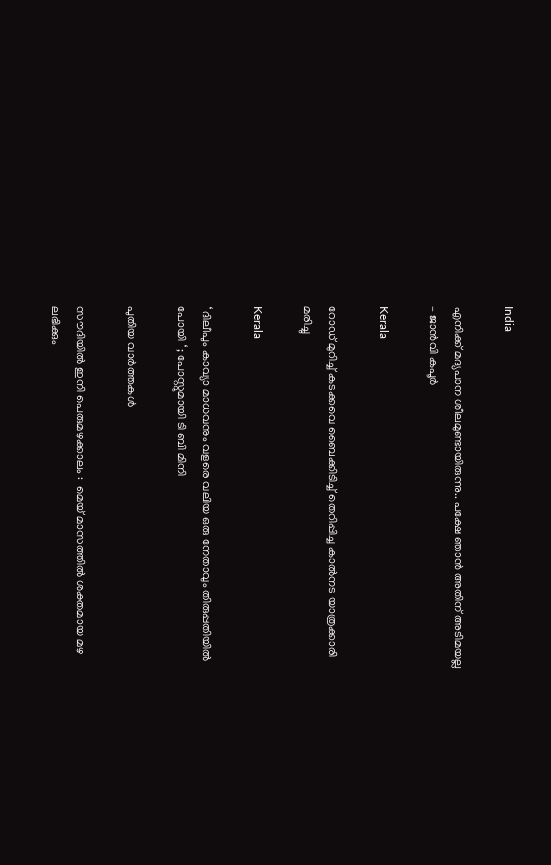India

എനിക്ക് മദ്യപാന ശീലമുണ്ടായിരുന്നു.. പക്ഷേ ഞാൻ അതിന് അടിമയല്ല – ജാൻവി കപൂർ

Kerala

റോഡ് മുറിച്ച് കടക്കവെ ബൈക്കിടിച്ച് തെറിപ്പിച്ച കാല്‍നട യാത്രക്കാരി മരിച്ചു

Kerala

‘ ദിലീപും കാവ്യാ മാധവനും വളരെ വലിയ ഒരു നേതാവും തിരുപ്പതിയില്‍ പോയി ‘ ; പോസ്റ്റുമായി ടി ബി മിനി

പുതിയ വാര്‍ത്തകള്‍

സൗദിയിൽ ഇനി പെരുമഴക്കാലം :  മെയ് മാസത്തിൽ ശക്തമായ മഴ ലഭിക്കും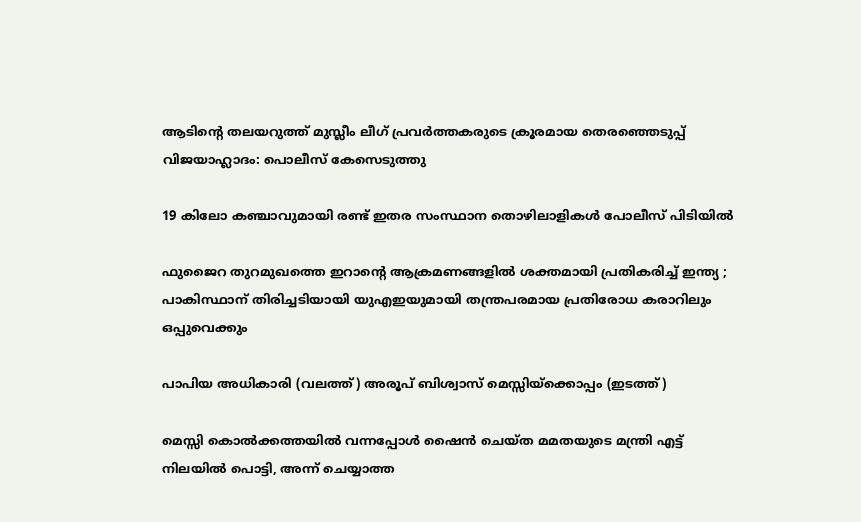ആടിന്റെ തലയറുത്ത് മുസ്ലീം ലീഗ് പ്രവര്‍ത്തകരുടെ ക്രൂരമായ തെരഞ്ഞെടുപ്പ് വിജയാഹ്ലാദം: പൊലീസ് കേസെടുത്തു

19 കിലോ കഞ്ചാവുമായി രണ്ട് ഇതര സംസ്ഥാന തൊഴിലാളികൾ പോലീസ് പിടിയിൽ

ഫുജൈറ തുറമുഖത്തെ ഇറാന്റെ ആക്രമണങ്ങളിൽ ശക്തമായി പ്രതികരിച്ച് ഇന്ത്യ ; പാകിസ്ഥാന് തിരിച്ചടിയായി യുഎഇയുമായി തന്ത്രപരമായ പ്രതിരോധ കരാറിലും ഒപ്പുവെക്കും

പാപിയ അധികാരി (വലത്ത്) അരൂപ് ബിശ്വാസ് മെസ്സിയ്ക്കൊപ്പം (ഇടത്ത്)

മെസ്സി കൊല്‍ക്കത്തയില്‍ വന്നപ്പോള്‍ ഷൈന്‍ ചെയ്ത മമതയുടെ മന്ത്രി എട്ട് നിലയില്‍ പൊട്ടി, അന്ന് ചെയ്യാത്ത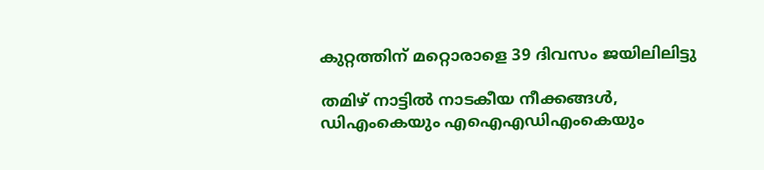കുറ്റത്തിന് മറ്റൊരാളെ 39 ദിവസം ജയിലിലിട്ടു

തമിഴ് നാട്ടില്‍ നാടകീയ നീക്കങ്ങള്‍, ഡിഎംകെയും എഐഎഡിഎംകെയും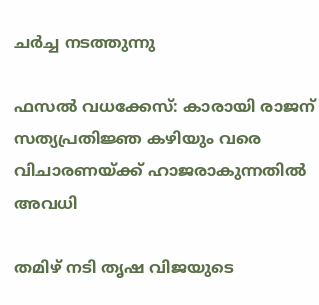ചര്‍ച്ച നടത്തുന്നു

ഫസല്‍ വധക്കേസ്: കാരായി രാജന് സത്യപ്രതിജ്ഞ കഴിയും വരെ വിചാരണയ്‌ക്ക് ഹാജരാകുന്നതില്‍ അവധി

തമിഴ് നടി തൃഷ വിജയുടെ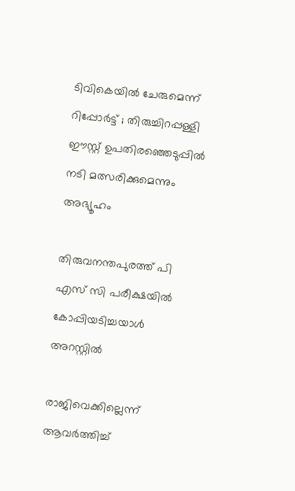ടിവികെയിൽ ചേരുമെന്ന് റിപ്പോർട്ട് ; തിരുച്ചിറപ്പള്ളി ഈസ്റ്റ് ഉപതിരഞ്ഞെടുപ്പിൽ നടി മത്സരിക്കുമെന്നും അഭ്യൂഹം

തിരുവനന്തപുരത്ത് പി എസ് സി പരീക്ഷയില്‍ കോപ്പിയടിച്ചയാള്‍ അറസ്റ്റില്‍

രാജിവെക്കില്ലെന്ന് ആവർത്തിച്ച്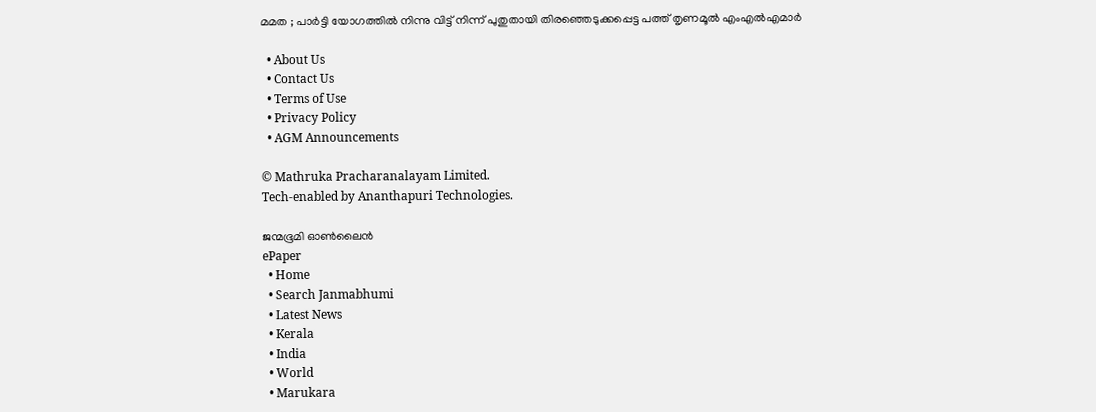മമത ; പാർട്ടി യോഗത്തിൽ നിന്നു വിട്ട് നിന്ന് പുതുതായി തിരഞ്ഞെടുക്കപ്പെട്ട പത്ത് തൃണമൂൽ എംഎൽഎമാർ

  • About Us
  • Contact Us
  • Terms of Use
  • Privacy Policy
  • AGM Announcements

© Mathruka Pracharanalayam Limited.
Tech-enabled by Ananthapuri Technologies.

ജന്മഭൂമി ഓണ്‍ലൈന്‍
ePaper
  • Home
  • Search Janmabhumi
  • Latest News
  • Kerala
  • India
  • World
  • Marukara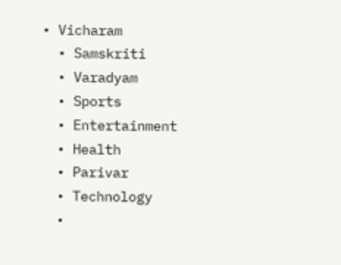• Vicharam
  • Samskriti
  • Varadyam
  • Sports
  • Entertainment
  • Health
  • Parivar
  • Technology
  •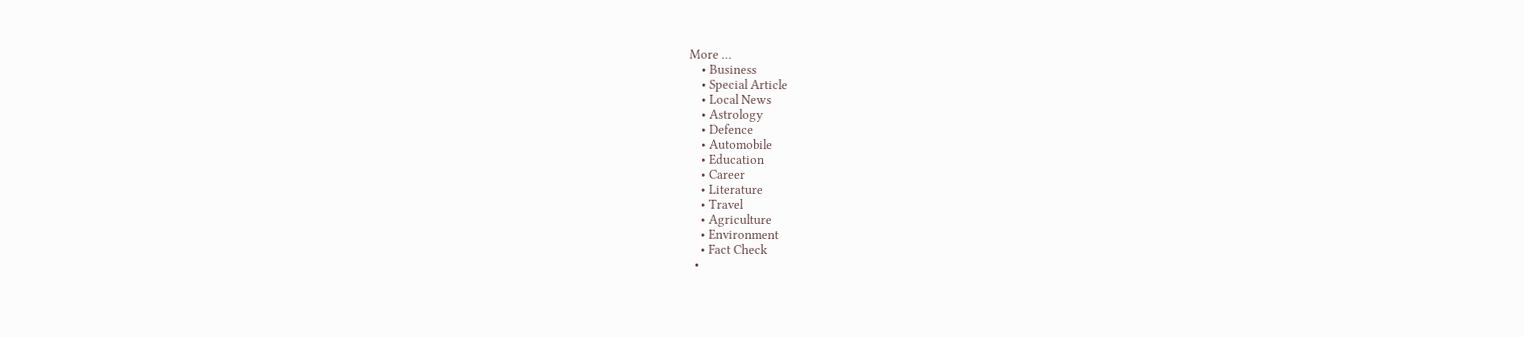More …
    • Business
    • Special Article
    • Local News
    • Astrology
    • Defence
    • Automobile
    • Education
    • Career
    • Literature
    • Travel
    • Agriculture
    • Environment
    • Fact Check
  •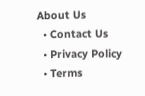About Us
  • Contact Us
  • Privacy Policy
  • Terms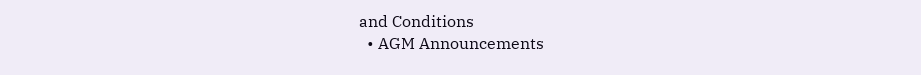and Conditions
  • AGM Announcements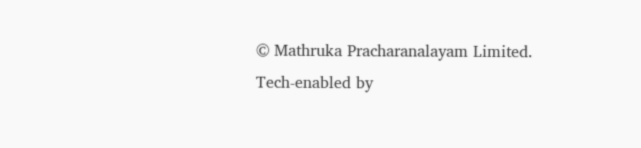© Mathruka Pracharanalayam Limited.
Tech-enabled by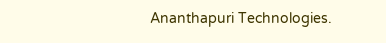Ananthapuri Technologies.